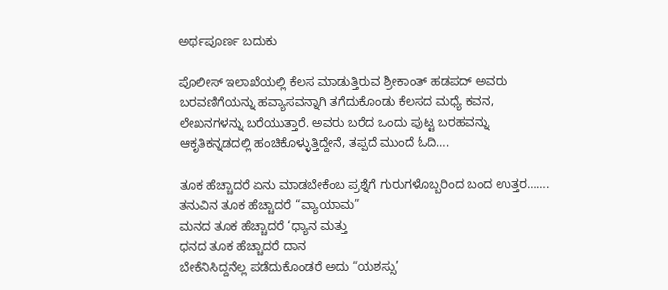ಅರ್ಥಪೂರ್ಣ ಬದುಕು

ಪೊಲೀಸ್ ಇಲಾಖೆಯಲ್ಲಿ ಕೆಲಸ ಮಾಡುತ್ತಿರುವ ಶ್ರೀಕಾಂತ್ ಹಡಪದ್ ಅವರು ಬರವಣಿಗೆಯನ್ನು ಹವ್ಯಾಸವನ್ನಾಗಿ ತಗೆದುಕೊಂಡು ಕೆಲಸದ ಮಧ್ಯೆ ಕವನ, ಲೇಖನಗಳನ್ನು ಬರೆಯುತ್ತಾರೆ. ಅವರು ಬರೆದ ಒಂದು ಪುಟ್ಟ ಬರಹವನ್ನು ಆಕೃತಿಕನ್ನಡದಲ್ಲಿ ಹಂಚಿಕೊಳ್ಳುತ್ತಿದ್ದೇನೆ, ತಪ್ಪದೆ ಮುಂದೆ ಓದಿ….

ತೂಕ ಹೆಚ್ಚಾದರೆ ಏನು ಮಾಡಬೇಕೆಂಬ ಪ್ರಶ್ನೆಗೆ ಗುರುಗಳೊಬ್ಬರಿಂದ ಬಂದ ಉತ್ತರ…….
ತನುವಿನ ತೂಕ ಹೆಚ್ಚಾದರೆ “ವ್ಯಾಯಾಮ”
ಮನದ ತೂಕ ಹೆಚ್ಚಾದರೆ ‘ಧ್ಯಾನ ಮತ್ತು
ಧನದ ತೂಕ ಹೆಚ್ಚಾದರೆ ದಾನ
ಬೇಕೆನಿಸಿದ್ದನೆಲ್ಲ ಪಡೆದುಕೊಂಡರೆ ಅದು “ಯಶಸ್ಸು’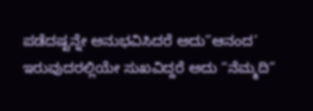ಪಡೆದಷ್ಟನ್ನೇ ಅನುಭವಿಸಿದರೆ ಅದು”ಆನಂದ’
ಇರುವುದರಲ್ಲಿಯೇ ಸುಖವಿದ್ದರೆ ಅದು “ನೆಮ್ಮದಿ”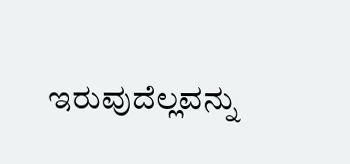ಇರುವುದೆಲ್ಲವನ್ನು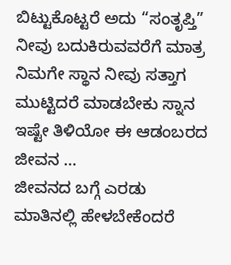ಬಿಟ್ಟುಕೊಟ್ಟರೆ ಅದು “ಸಂತೃಪ್ತಿ”
ನೀವು ಬದುಕಿರುವವರೆಗೆ ಮಾತ್ರ ನಿಮಗೇ ಸ್ಥಾನ ನೀವು ಸತ್ತಾಗ ಮುಟ್ಟಿದರೆ ಮಾಡಬೇಕು ಸ್ನಾನ ಇಷ್ಟೇ ತಿಳಿಯೋ ಈ ಆಡಂಬರದ ಜೀವನ …
ಜೀವನದ ಬಗ್ಗೆ ಎರಡು ಮಾತಿನಲ್ಲಿ ಹೇಳಬೇಕೆಂದರೆ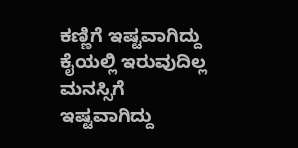ಕಣ್ಣಿಗೆ ಇಷ್ಟವಾಗಿದ್ದು ಕೈಯಲ್ಲಿ ಇರುವುದಿಲ್ಲ ಮನಸ್ಸಿಗೆ ಇಷ್ಟವಾಗಿದ್ದು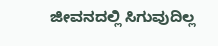ಜೀವನದಲ್ಲಿ ಸಿಗುವುದಿಲ್ಲ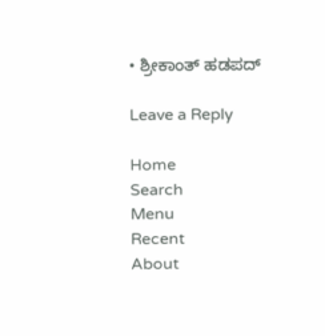• ಶ್ರೀಕಾಂತ್ ಹಡಪದ್

Leave a Reply

Home
Search
Menu
Recent
About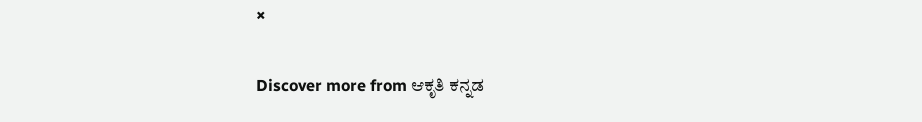×

Discover more from ಆಕೃತಿ ಕನ್ನಡ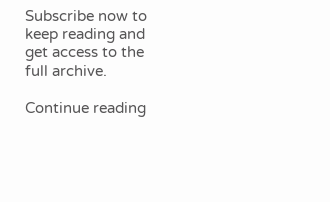Subscribe now to keep reading and get access to the full archive.

Continue reading